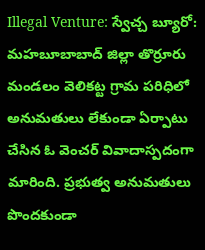Illegal Venture: స్వేచ్చ బ్యూరో: మహబూబాబాద్ జిల్లా తొర్రూరు మండలం వెలికట్ట గ్రామ పరిధిలో అనుమతులు లేకుండా ఏర్పాటు చేసిన ఓ వెంచర్ వివాదాస్పదంగా మారింది. ప్రభుత్వ అనుమతులు పొందకుండా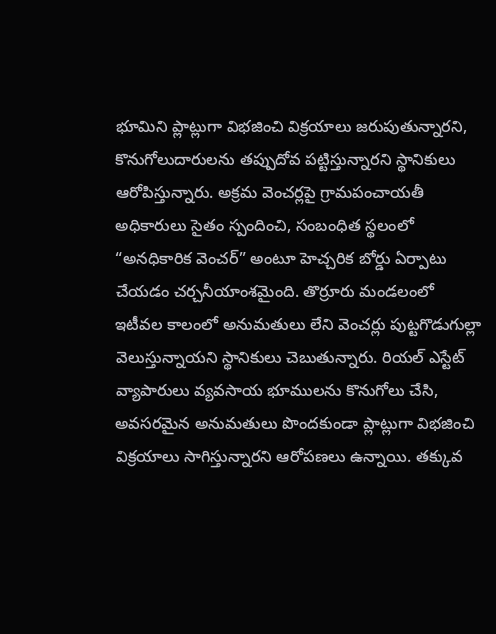భూమిని ప్లాట్లుగా విభజించి విక్రయాలు జరుపుతున్నారని, కొనుగోలుదారులను తప్పుదోవ పట్టిస్తున్నారని స్థానికులు ఆరోపిస్తున్నారు. అక్రమ వెంచర్లపై గ్రామపంచాయతీ అధికారులు సైతం స్పందించి, సంబంధిత స్థలంలో “అనధికారిక వెంచర్” అంటూ హెచ్చరిక బోర్డు ఏర్పాటు చేయడం చర్చనీయాంశమైంది. తొర్రూరు మండలంలో ఇటీవల కాలంలో అనుమతులు లేని వెంచర్లు పుట్టగొడుగుల్లా వెలుస్తున్నాయని స్థానికులు చెబుతున్నారు. రియల్ ఎస్టేట్ వ్యాపారులు వ్యవసాయ భూములను కొనుగోలు చేసి, అవసరమైన అనుమతులు పొందకుండా ప్లాట్లుగా విభజించి విక్రయాలు సాగిస్తున్నారని ఆరోపణలు ఉన్నాయి. తక్కువ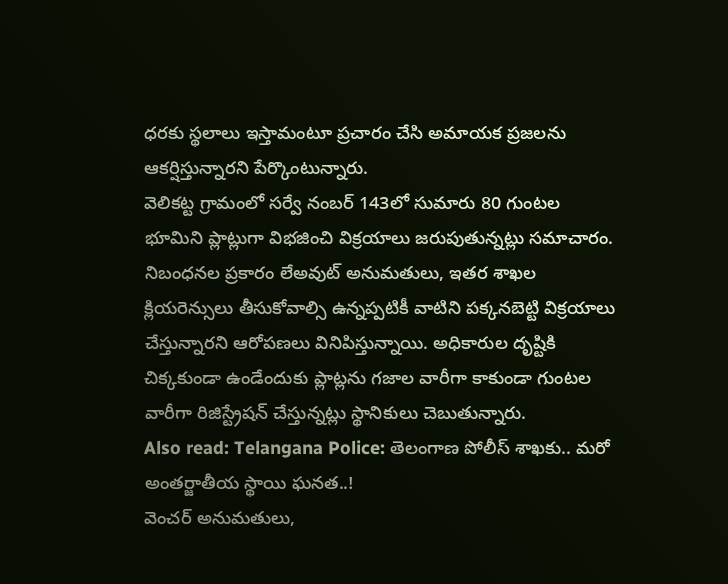ధరకు స్థలాలు ఇస్తామంటూ ప్రచారం చేసి అమాయక ప్రజలను ఆకర్షిస్తున్నారని పేర్కొంటున్నారు.
వెలికట్ట గ్రామంలో సర్వే నంబర్ 143లో సుమారు 80 గుంటల భూమిని ప్లాట్లుగా విభజించి విక్రయాలు జరుపుతున్నట్లు సమాచారం. నిబంధనల ప్రకారం లేఅవుట్ అనుమతులు, ఇతర శాఖల క్లియరెన్సులు తీసుకోవాల్సి ఉన్నప్పటికీ వాటిని పక్కనబెట్టి విక్రయాలు చేస్తున్నారని ఆరోపణలు వినిపిస్తున్నాయి. అధికారుల దృష్టికి చిక్కకుండా ఉండేందుకు ప్లాట్లను గజాల వారీగా కాకుండా గుంటల వారీగా రిజిస్ట్రేషన్ చేస్తున్నట్లు స్థానికులు చెబుతున్నారు.
Also read: Telangana Police: తెలంగాణ పోలీస్ శాఖకు.. మరో అంతర్జాతీయ స్థాయి ఘనత..!
వెంచర్ అనుమతులు,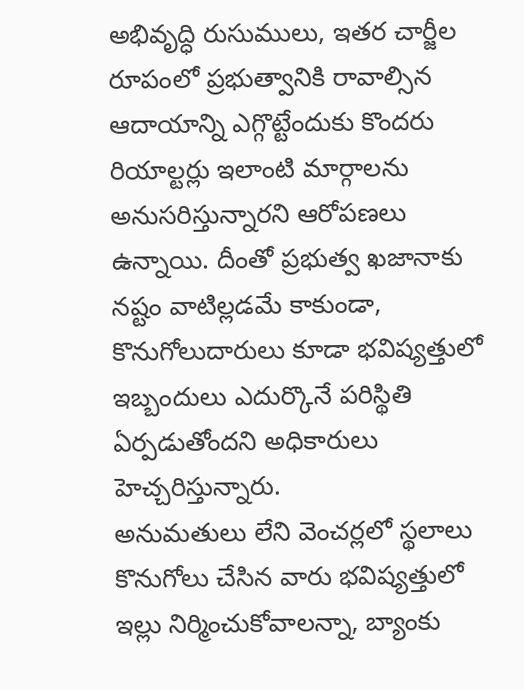అభివృద్ధి రుసుములు, ఇతర చార్జీల రూపంలో ప్రభుత్వానికి రావాల్సిన ఆదాయాన్ని ఎగ్గొట్టేందుకు కొందరు రియాల్టర్లు ఇలాంటి మార్గాలను అనుసరిస్తున్నారని ఆరోపణలు ఉన్నాయి. దీంతో ప్రభుత్వ ఖజానాకు నష్టం వాటిల్లడమే కాకుండా, కొనుగోలుదారులు కూడా భవిష్యత్తులో ఇబ్బందులు ఎదుర్కొనే పరిస్థితి ఏర్పడుతోందని అధికారులు హెచ్చరిస్తున్నారు.
అనుమతులు లేని వెంచర్లలో స్థలాలు కొనుగోలు చేసిన వారు భవిష్యత్తులో ఇల్లు నిర్మించుకోవాలన్నా, బ్యాంకు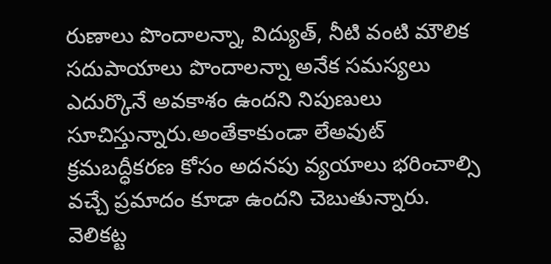రుణాలు పొందాలన్నా, విద్యుత్, నీటి వంటి మౌలిక సదుపాయాలు పొందాలన్నా అనేక సమస్యలు ఎదుర్కొనే అవకాశం ఉందని నిపుణులు సూచిస్తున్నారు.అంతేకాకుండా లేఅవుట్ క్రమబద్ధీకరణ కోసం అదనపు వ్యయాలు భరించాల్సి వచ్చే ప్రమాదం కూడా ఉందని చెబుతున్నారు.
వెలికట్ట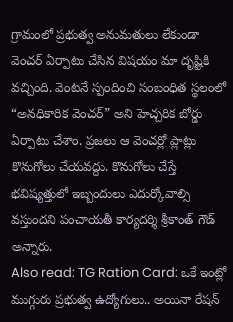గ్రామంలో ప్రభుత్వ అనుమతులు లేకుండా వెంచర్ ఏర్పాటు చేసిన విషయం మా దృష్టికి వచ్చింది. వెంటనే స్పందించి సంబంధిత స్థలంలో “అనధికారిక వెంచర్” అని హెచ్చరిక బోర్డు ఏర్పాటు చేశాం. ప్రజలు ఆ వెంచర్లో ప్లాట్లు కొనుగోలు చేయవద్దు. కొనుగోలు చేస్తే భవిష్యత్తులో ఇబ్బందులు ఎదుర్కోవాల్సి వస్తుందని పంచాయతీ కార్యదర్శి శ్రీకాంత్ గౌడ్ అన్నారు.
Also read: TG Ration Card: ఒకే ఇంట్లో ముగ్గురు ప్రభుత్వ ఉద్యోగులు.. అయినా రేషన్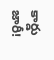కార్డు జారీ!